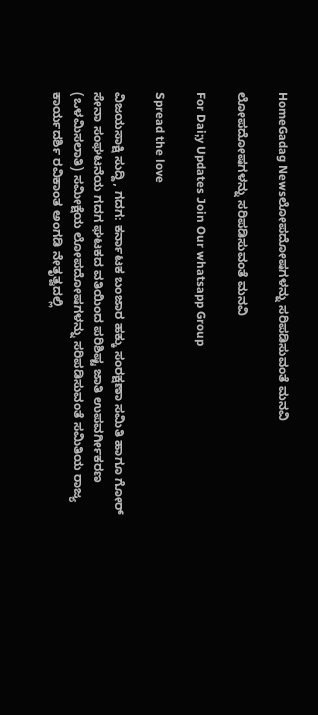HomeGadag Newsಲೋಪದೋಷಗಳನ್ನು ಸರಿಪಡಿಸುವಂತೆ ಮನವಿ

ಲೋಪದೋಷಗಳನ್ನು ಸರಿಪಡಿಸುವಂತೆ ಮನವಿ

For Dai;y Updates Join Our whatsapp Group

Spread the love

ವಿಜಯಸಾಕ್ಷಿ ಸುದ್ದಿ, ಗದಗ: ಕರ್ನಾಟಕ ಬಂಜಾರ ಹಕ್ಕು ಸಂರಕ್ಷಣಾ ಸಮಿತಿ ಹಾಗೂ ಗೋರ್ ಸೇನಾ ಸಂಘಟನೆಯ ಗದಗ ಘಟಕದ ವತಿಯಿಂದ ಪರಿಶಿಷ್ಟ ಜಾತಿ ಉಪವರ್ಗೀಕರಣ (ಒಳಮಿಸಲಾತಿ) ಸಮೀಕ್ಷೆಯ ಲೋಪದೋಷಗಳನ್ನು ಸರಿಪಡಿಸುವಂತೆ ಸಮಿತಿಯ ರಾಜ್ಯ ಕಾರ್ಯದರ್ಶಿ ರವಿಕಾಂತ ಅಂಗಡಿ ನೇತೃತ್ವದಲ್ಲಿ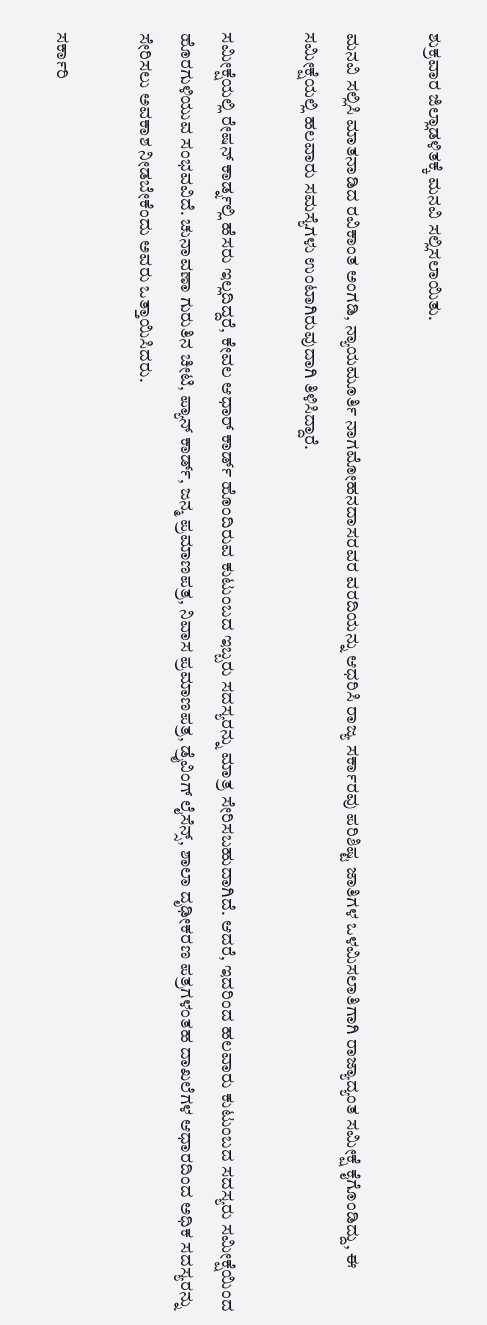ಶುಕ್ರವಾರ ಜಿಲ್ಲಾಡಳಿತಕ್ಕೆ ಮನವಿ ಸಲ್ಲಿಸಲಾಯಿತು.

ಮನವಿ ಸಲ್ಲಿಸಿ ಮಾತನಾಡಿದ ರವಿಕಾಂತ ಅಂಗಡಿ, ನ್ಯಾಯಮೂರ್ತಿ ನಾಗಮೋಹನದಾಸರವರ ವರದಿಯನ್ನು ಆಧರಿಸಿ ರಾಜ್ಯ ಸರ್ಕಾರವು ಪರಿಶಿಷ್ಟ ಜಾತಿಗಳ ಒಳಮಿಸಲಾತಿಗಾಗಿ ರಾಜ್ಯಾದ್ಯಂತ ಸಮೀಕ್ಷೆ ಕೈಗೊಂಡಿದ್ದು, ಈ ಸಮೀಕ್ಷೆಯಲ್ಲಿ ಹಲವಾರು ಸಮಸ್ಯೆಗಳು ಉಂಟಾಗಿರುವುದಾಗಿ ತಿಳಿಸಿದ್ದಾರೆ.

ಸಮೀಕ್ಷೆಯಲ್ಲಿ ರೇಷನ್ ಕಾರ್ಡ್ನಲ್ಲಿ ಹೆಸರು ಇಲ್ಲದಿದ್ದರೆ, ಕೇವಲ ಆಧಾರ್ ಕಾರ್ಡ್ ಹೊಂದಿರುವ ಕುಟುಂಬದ ಇಬ್ಬರು ಸದಸ್ಯರನ್ನು ಮಾತ್ರ ಸೇರಿಸಬಹುದಾಗಿದೆ. ಆದರೆ, ಇದರಿಂದ ಹಲವಾರು ಕುಟುಂಬದ ಸದಸ್ಯರು ಸಮೀಕ್ಷೆಯಿಂದ ಹೊರಗುಳಿಯುವ ಸಂಭವವಿದೆ. ಚುನಾವಣಾ ಗುರುತಿನ ಚೀಟಿ, ಪ್ಯಾನ್ ಕಾರ್ಡ್, ಜನ್ಮ ಪ್ರಮಾಣಪತ್ರ, ನಿವಾಸ ಪ್ರಮಾಣಪತ್ರ, ಡ್ರೈವಿಂಗ್ ಲೈಸೆನ್ಸ್, ಶಾಲಾ ದೃಢೀಕರಣ ಪತ್ರಗಳಂತಹ ದಾಖಲೆಗಳ ಆಧಾರದಿಂದ ಅಧಿಕ ಸದಸ್ಯರನ್ನು ಸೇರಿಸಲು ಅವಕಾಶ ನೀಡಬೇಕೆಂದು ಅವರು ಒತ್ತಾಯಿಸಿದರು.

ಸರ್ಕಾರಿ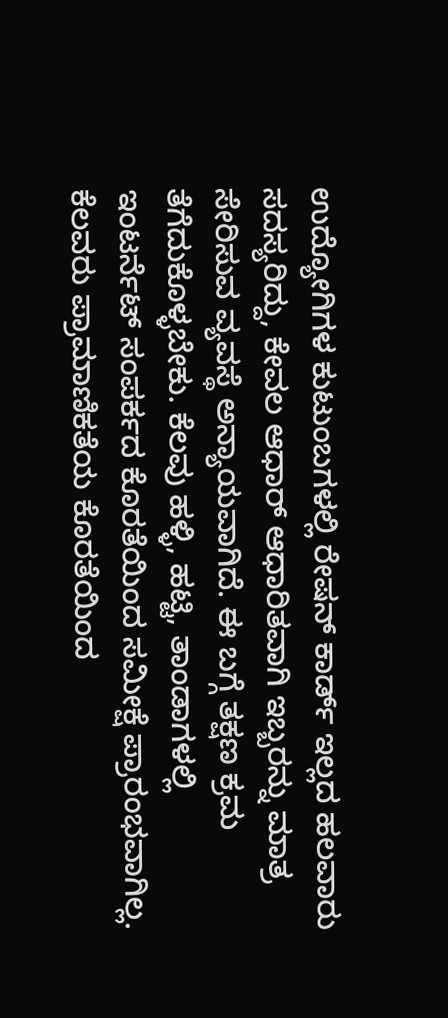ಉದ್ಯೋಗಿಗಳ ಕುಟುಂಬಗಳಲ್ಲಿ ರೇಷನ್ ಕಾರ್ಡ್ ಇಲ್ಲದ ಹಲವಾರು ಸದಸ್ಯರಿದ್ದು, ಕೇವಲ ಆಧಾರ್ ಆಧಾರಿತವಾಗಿ ಇಬ್ಬರನ್ನು ಮಾತ್ರ ಸೇರಿಸುವ ವ್ಯವಸ್ಥೆ ಅನ್ಯಾಯವಾಗಿದೆ. ಈ ಬಗ್ಗೆ ತಕ್ಷಣ ಕ್ರಮ ತೆಗೆದುಕೊಳ್ಳಬೇಕು. ಕೆಲವು ಹಳ್ಳಿ, ಹಟ್ಟಿ, ತಾಂಡಾಗಳಲ್ಲಿ ಇಂಟರ್ನೆಟ್ ಸಂಪರ್ಕದ ಕೊರತೆಯಿಂದ ಸಮೀಕ್ಷೆ ಪ್ರಾರಂಭವಾಗಿಲ್ಲ. ಕೆಲವರು ಪ್ರಾಮಾಣಿಕತೆಯ ಕೊರತೆಯಿಂದ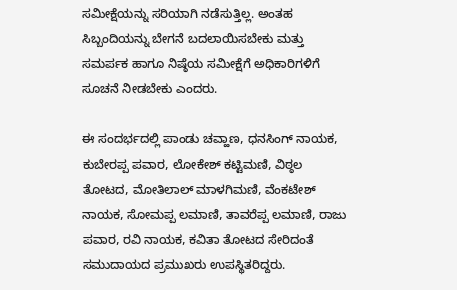ಸಮೀಕ್ಷೆಯನ್ನು ಸರಿಯಾಗಿ ನಡೆಸುತ್ತಿಲ್ಲ. ಅಂತಹ ಸಿಬ್ಬಂದಿಯನ್ನು ಬೇಗನೆ ಬದಲಾಯಿಸಬೇಕು ಮತ್ತು ಸಮರ್ಪಕ ಹಾಗೂ ನಿಷ್ಠೆಯ ಸಮೀಕ್ಷೆಗೆ ಅಧಿಕಾರಿಗಳಿಗೆ ಸೂಚನೆ ನೀಡಬೇಕು ಎಂದರು.

ಈ ಸಂದರ್ಭದಲ್ಲಿ ಪಾಂಡು ಚವ್ಹಾಣ, ಧನಸಿಂಗ್ ನಾಯಕ, ಕುಬೇರಪ್ಪ ಪವಾರ, ಲೋಕೇಶ್ ಕಟ್ಟಿಮಣಿ, ವಿಠ್ಠಲ ತೋಟದ, ಮೋತಿಲಾಲ್ ಮಾಳಗಿಮಣಿ, ವೆಂಕಟೇಶ್ ನಾಯಕ, ಸೋಮಪ್ಪ ಲಮಾಣಿ, ತಾವರೆಪ್ಪ ಲಮಾಣಿ, ರಾಜು ಪವಾರ, ರವಿ ನಾಯಕ, ಕವಿತಾ ತೋಟದ ಸೇರಿದಂತೆ ಸಮುದಾಯದ ಪ್ರಮುಖರು ಉಪಸ್ಥಿತರಿದ್ದರು.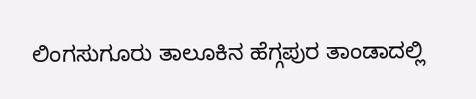ಲಿಂಗಸುಗೂರು ತಾಲೂಕಿನ ಹೆಗ್ಗಪುರ ತಾಂಡಾದಲ್ಲಿ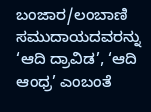ಬಂಜಾರ/ಲಂಬಾಣಿ ಸಮುದಾಯದವರನ್ನು ‘ಆದಿ ದ್ರಾವಿಡ’, ‘ಆದಿ ಆಂಧ್ರ’ ಎಂಬಂತೆ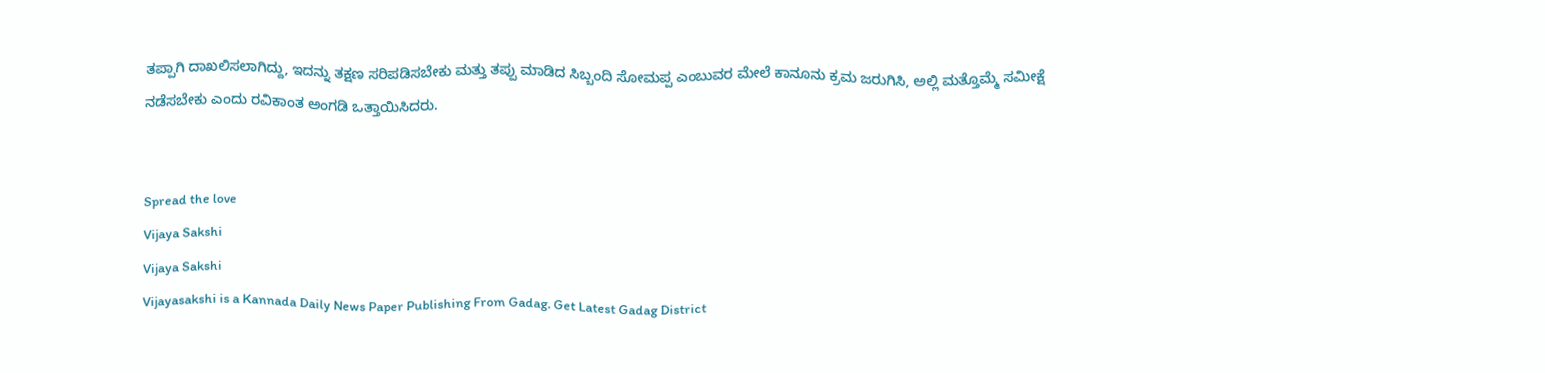ತಪ್ಪಾಗಿ ದಾಖಲಿಸಲಾಗಿದ್ದು, ಇದನ್ನು ತಕ್ಷಣ ಸರಿಪಡಿಸಬೇಕು ಮತ್ತು ತಪ್ಪು ಮಾಡಿದ ಸಿಬ್ಬಂದಿ ಸೋಮಪ್ಪ ಎಂಬುವರ ಮೇಲೆ ಕಾನೂನು ಕ್ರಮ ಜರುಗಿಸಿ, ಅಲ್ಲಿ ಮತ್ತೊಮ್ಮೆ ಸಮೀಕ್ಷೆ ನಡೆಸಬೇಕು ಎಂದು ರವಿಕಾಂತ ಅಂಗಡಿ ಒತ್ತಾಯಿಸಿದರು.


Spread the love
Vijaya Sakshi
Vijaya Sakshi
Vijayasakshi is a Kannada Daily News Paper Publishing From Gadag. Get Latest Gadag District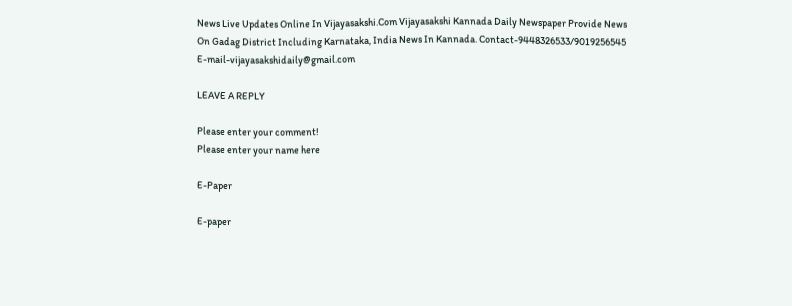News Live Updates Online In Vijayasakshi.Com Vijayasakshi Kannada Daily Newspaper Provide News On Gadag District Including Karnataka, India News In Kannada. Contact-9448326533/9019256545 E-mail-vijayasakshidaily@gmail.com

LEAVE A REPLY

Please enter your comment!
Please enter your name here

E-Paper

E-paper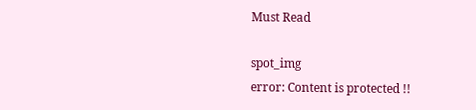Must Read

spot_img
error: Content is protected !!